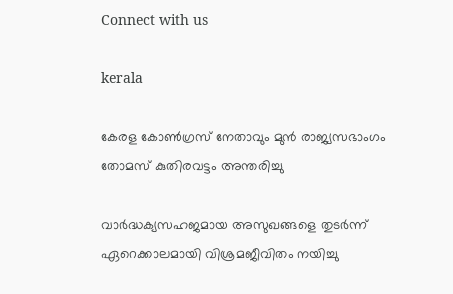Connect with us

kerala

കേരള കോണ്‍ഗ്രസ് നേതാവും മുന്‍ രാജ്യസഭാംഗം തോമസ് കുതിരവട്ടം അന്തരിച്ചു

വാര്‍ദ്ധക്യസഹജമായ അസുഖങ്ങളെ തുടര്‍ന്ന് ഏറെക്കാലമായി വിശ്രമജീവിതം നയിച്ചു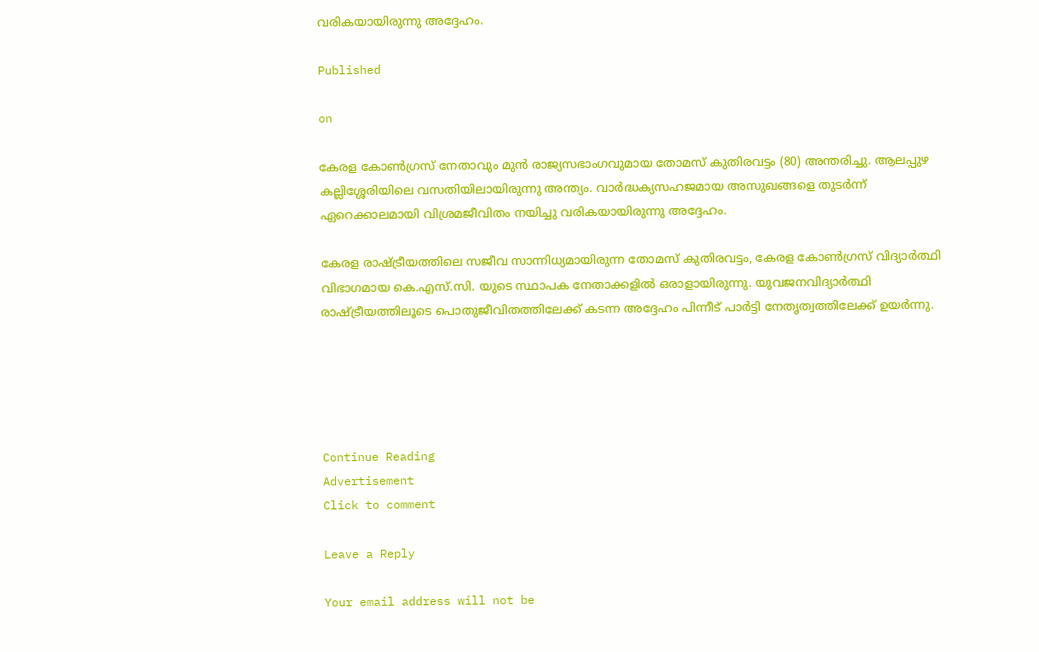വരികയായിരുന്നു അദ്ദേഹം.

Published

on

കേരള കോണ്‍ഗ്രസ് നേതാവും മുന്‍ രാജ്യസഭാംഗവുമായ തോമസ് കുതിരവട്ടം (80) അന്തരിച്ചു. ആലപ്പുഴ കല്ലിശ്ശേരിയിലെ വസതിയിലായിരുന്നു അന്ത്യം. വാര്‍ദ്ധക്യസഹജമായ അസുഖങ്ങളെ തുടര്‍ന്ന് ഏറെക്കാലമായി വിശ്രമജീവിതം നയിച്ചു വരികയായിരുന്നു അദ്ദേഹം.

കേരള രാഷ്ട്രീയത്തിലെ സജീവ സാന്നിധ്യമായിരുന്ന തോമസ് കുതിരവട്ടം, കേരള കോണ്‍ഗ്രസ് വിദ്യാര്‍ത്ഥി വിഭാഗമായ കെ.എസ്.സി. യുടെ സ്ഥാപക നേതാക്കളില്‍ ഒരാളായിരുന്നു. യുവജനവിദ്യാര്‍ത്ഥി രാഷ്ട്രീയത്തിലൂടെ പൊതുജീവിതത്തിലേക്ക് കടന്ന അദ്ദേഹം പിന്നീട് പാര്‍ട്ടി നേതൃത്വത്തിലേക്ക് ഉയര്‍ന്നു.





Continue Reading
Advertisement
Click to comment

Leave a Reply

Your email address will not be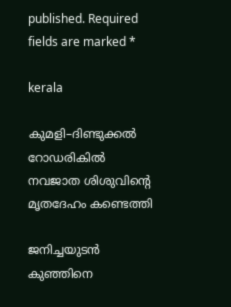published. Required fields are marked *

kerala

കുമളി–ദിണ്ടുക്കൽ റോഡരികിൽ നവജാത ശിശുവിന്റെ മൃതദേഹം കണ്ടെത്തി

ജനിച്ചയുടൻ കുഞ്ഞിനെ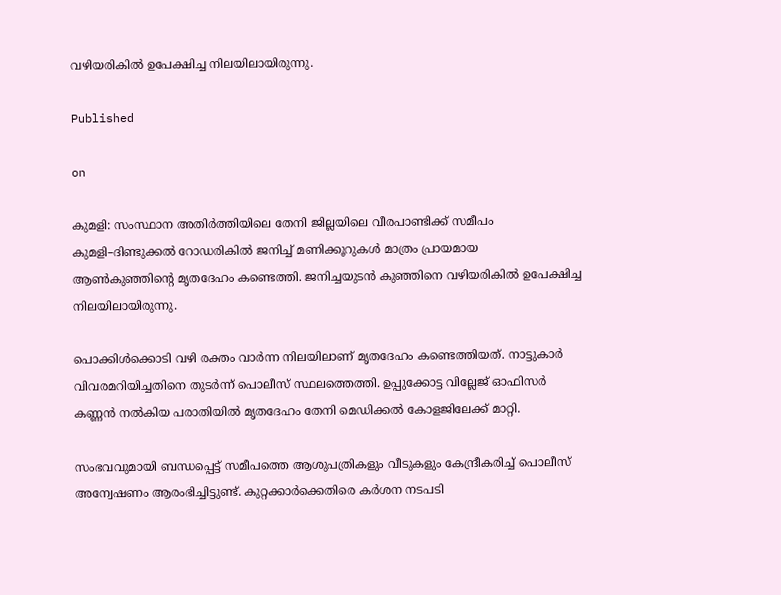വഴിയരികിൽ ഉപേക്ഷിച്ച നിലയിലായിരുന്നു.

Published

on

കുമളി: സംസ്ഥാന അതിർത്തിയിലെ തേനി ജില്ലയിലെ വീരപാണ്ടിക്ക് സമീപം കുമളി–ദിണ്ടുക്കൽ റോഡരികിൽ ജനിച്ച് മണിക്കൂറുകൾ മാത്രം പ്രായമായ ആൺകുഞ്ഞിന്റെ മൃതദേഹം കണ്ടെത്തി. ജനിച്ചയുടൻ കുഞ്ഞിനെ വഴിയരികിൽ ഉപേക്ഷിച്ച നിലയിലായിരുന്നു.

പൊക്കിൾക്കൊടി വഴി രക്തം വാർന്ന നിലയിലാണ് മൃതദേഹം കണ്ടെത്തിയത്. നാട്ടുകാർ വിവരമറിയിച്ചതിനെ തുടർന്ന് പൊലീസ് സ്ഥലത്തെത്തി. ഉപ്പുക്കോട്ട വില്ലേജ് ഓഫിസർ കണ്ണൻ നൽകിയ പരാതിയിൽ മൃതദേഹം തേനി മെഡിക്കൽ കോളജിലേക്ക് മാറ്റി.

സംഭവവുമായി ബന്ധപ്പെട്ട് സമീപത്തെ ആശുപത്രികളും വീടുകളും കേന്ദ്രീകരിച്ച് പൊലീസ് അന്വേഷണം ആരംഭിച്ചിട്ടുണ്ട്. കുറ്റക്കാർക്കെതിരെ കർശന നടപടി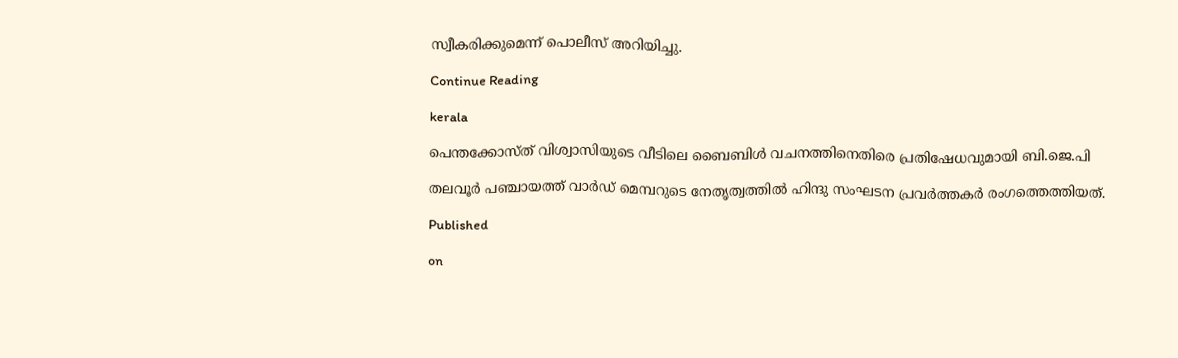സ്വീകരിക്കുമെന്ന് പൊലീസ് അറിയിച്ചു.

Continue Reading

kerala

പെന്തക്കോസ്ത് വിശ്വാസിയുടെ വീടിലെ ബൈബിള്‍ വചനത്തിനെതിരെ പ്രതിഷേധവുമായി ബി.ജെ.പി

തലവൂര്‍ പഞ്ചായത്ത് വാര്‍ഡ് മെമ്പറുടെ നേതൃത്വത്തില്‍ ഹിന്ദു സംഘടന പ്രവര്‍ത്തകര്‍ രംഗത്തെത്തിയത്.

Published

on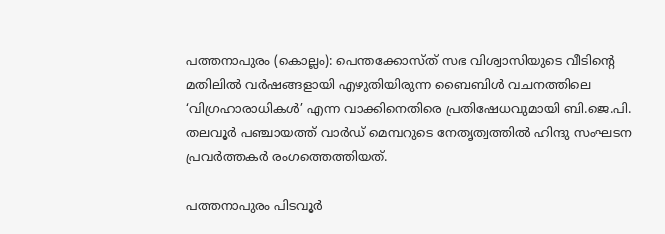പത്തനാപുരം (കൊല്ലം): പെന്തക്കോസ്ത് സഭ വിശ്വാസിയുടെ വീടിന്റെ മതിലില്‍ വര്‍ഷങ്ങളായി എഴുതിയിരുന്ന ബൈബിള്‍ വചനത്തിലെ ‘വിഗ്രഹാരാധികള്‍’ എന്ന വാക്കിനെതിരെ പ്രതിഷേധവുമായി ബി.ജെ.പി. തലവൂര്‍ പഞ്ചായത്ത് വാര്‍ഡ് മെമ്പറുടെ നേതൃത്വത്തില്‍ ഹിന്ദു സംഘടന പ്രവര്‍ത്തകര്‍ രംഗത്തെത്തിയത്.

പത്തനാപുരം പിടവൂര്‍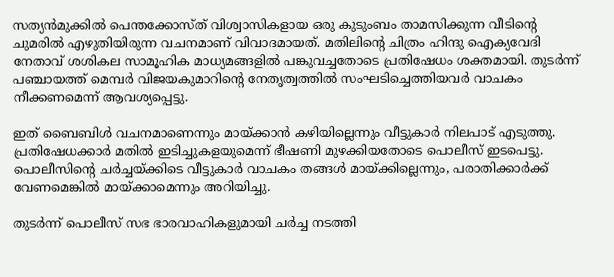സത്യന്‍മുക്കില്‍ പെന്തക്കോസ്ത് വിശ്വാസികളായ ഒരു കുടുംബം താമസിക്കുന്ന വീടിന്റെ ചുമരില്‍ എഴുതിയിരുന്ന വചനമാണ് വിവാദമായത്. മതിലിന്റെ ചിത്രം ഹിന്ദു ഐക്യവേദി നേതാവ് ശശികല സാമൂഹിക മാധ്യമങ്ങളില്‍ പങ്കുവച്ചതോടെ പ്രതിഷേധം ശക്തമായി. തുടര്‍ന്ന് പഞ്ചായത്ത് മെമ്പര്‍ വിജയകുമാറിന്റെ നേതൃത്വത്തില്‍ സംഘടിച്ചെത്തിയവര്‍ വാചകം നീക്കണമെന്ന് ആവശ്യപ്പെട്ടു.

ഇത് ബൈബിള്‍ വചനമാണെന്നും മായ്ക്കാന്‍ കഴിയില്ലെന്നും വീട്ടുകാര്‍ നിലപാട് എടുത്തു. പ്രതിഷേധക്കാര്‍ മതില്‍ ഇടിച്ചുകളയുമെന്ന് ഭീഷണി മുഴക്കിയതോടെ പൊലീസ് ഇടപെട്ടു. പൊലീസിന്റെ ചര്‍ച്ചയ്ക്കിടെ വീട്ടുകാര്‍ വാചകം തങ്ങള്‍ മായ്ക്കില്ലെന്നും, പരാതിക്കാര്‍ക്ക് വേണമെങ്കില്‍ മായ്ക്കാമെന്നും അറിയിച്ചു.

തുടര്‍ന്ന് പൊലീസ് സഭ ഭാരവാഹികളുമായി ചര്‍ച്ച നടത്തി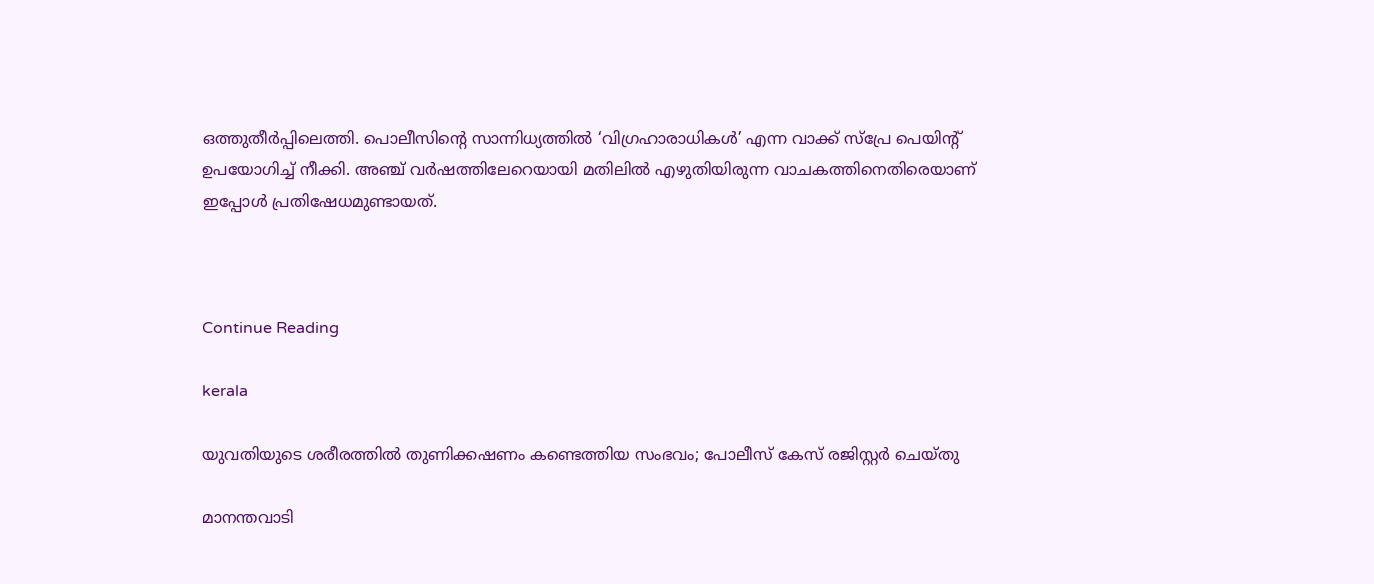ഒത്തുതീര്‍പ്പിലെത്തി. പൊലീസിന്റെ സാന്നിധ്യത്തില്‍ ‘വിഗ്രഹാരാധികള്‍’ എന്ന വാക്ക് സ്‌പ്രേ പെയിന്റ് ഉപയോഗിച്ച് നീക്കി. അഞ്ച് വര്‍ഷത്തിലേറെയായി മതിലില്‍ എഴുതിയിരുന്ന വാചകത്തിനെതിരെയാണ് ഇപ്പോള്‍ പ്രതിഷേധമുണ്ടായത്.



Continue Reading

kerala

യുവതിയുടെ ശരീരത്തിൽ തുണിക്കഷണം കണ്ടെത്തിയ സംഭവം; പോലീസ് കേസ് രജിസ്റ്റർ ചെയ്തു

മാനന്തവാടി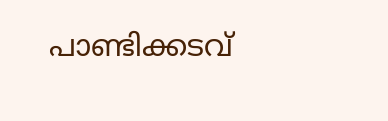പാണ്ടിക്കടവ്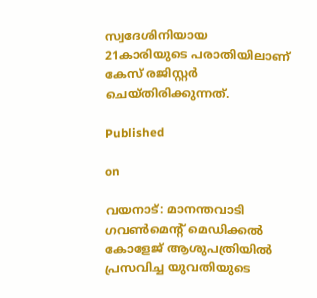സ്വദേശിനിയായ 21കാരിയുടെ പരാതിയിലാണ് കേസ് രജിസ്റ്റർ ചെയ്തിരിക്കുന്നത്.

Published

on

വയനാട്: മാനന്തവാടി ഗവൺമെന്റ് മെഡിക്കൽ കോളേജ് ആശുപത്രിയിൽ പ്രസവിച്ച യുവതിയുടെ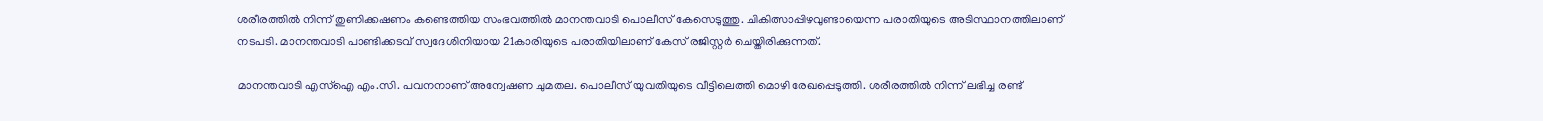ശരീരത്തിൽ നിന്ന് തുണിക്കഷണം കണ്ടെത്തിയ സംഭവത്തിൽ മാനന്തവാടി പൊലീസ് കേസെടുത്തു. ചികിത്സാപ്പിഴവുണ്ടായെന്ന പരാതിയുടെ അടിസ്ഥാനത്തിലാണ് നടപടി. മാനന്തവാടി പാണ്ടിക്കടവ് സ്വദേശിനിയായ 21കാരിയുടെ പരാതിയിലാണ് കേസ് രജിസ്റ്റർ ചെയ്തിരിക്കുന്നത്.

മാനന്തവാടി എസ്‌ഐ എം.സി. പവനനാണ് അന്വേഷണ ചുമതല. പൊലീസ് യുവതിയുടെ വീട്ടിലെത്തി മൊഴി രേഖപ്പെടുത്തി. ശരീരത്തിൽ നിന്ന് ലഭിച്ച രണ്ട്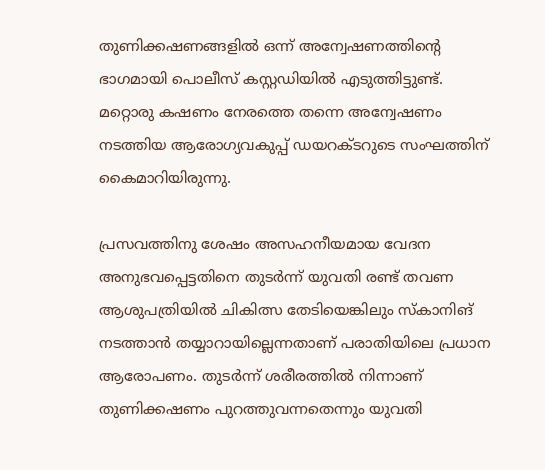തുണിക്കഷണങ്ങളിൽ ഒന്ന് അന്വേഷണത്തിന്റെ ഭാഗമായി പൊലീസ് കസ്റ്റഡിയിൽ എടുത്തിട്ടുണ്ട്. മറ്റൊരു കഷണം നേരത്തെ തന്നെ അന്വേഷണം നടത്തിയ ആരോഗ്യവകുപ്പ് ഡയറക്ടറുടെ സംഘത്തിന് കൈമാറിയിരുന്നു.

പ്രസവത്തിനു ശേഷം അസഹനീയമായ വേദന അനുഭവപ്പെട്ടതിനെ തുടർന്ന് യുവതി രണ്ട് തവണ ആശുപത്രിയിൽ ചികിത്സ തേടിയെങ്കിലും സ്‌കാനിങ് നടത്താൻ തയ്യാറായില്ലെന്നതാണ് പരാതിയിലെ പ്രധാന ആരോപണം. തുടർന്ന് ശരീരത്തിൽ നിന്നാണ് തുണിക്കഷണം പുറത്തുവന്നതെന്നും യുവതി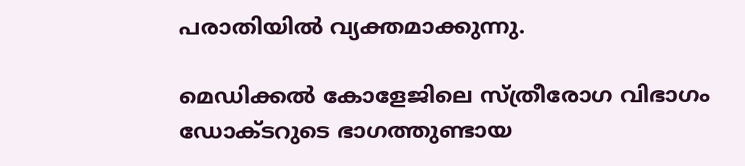പരാതിയിൽ വ്യക്തമാക്കുന്നു.

മെഡിക്കൽ കോളേജിലെ സ്ത്രീരോഗ വിഭാഗം ഡോക്ടറുടെ ഭാഗത്തുണ്ടായ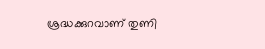ശ്രദ്ധക്കുറവാണ് തുണി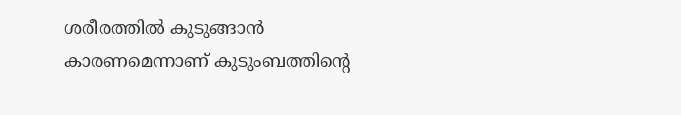ശരീരത്തിൽ കുടുങ്ങാൻ കാരണമെന്നാണ് കുടുംബത്തിന്റെ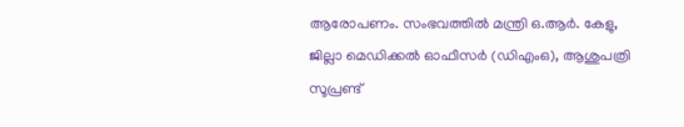ആരോപണം. സംഭവത്തിൽ മന്ത്രി ഒ.ആർ. കേളു, ജില്ലാ മെഡിക്കൽ ഓഫീസർ (ഡിഎംഒ), ആശുപത്രി സൂപ്രണ്ട്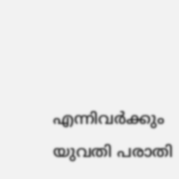എന്നിവർക്കും യുവതി പരാതി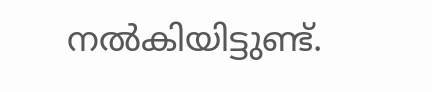നൽകിയിട്ടുണ്ട്.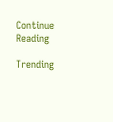Continue Reading

Trending